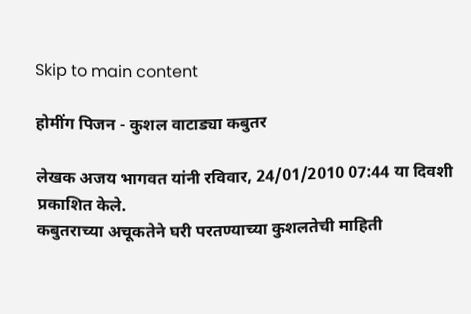Skip to main content

होमींग पिजन - कुशल वाटाड्या कबुतर

लेखक अजय भागवत यांनी रविवार, 24/01/2010 07:44 या दिवशी प्रकाशित केले.
कबुतराच्या अचूकतेने घरी परतण्याच्या कुशलतेची माहिती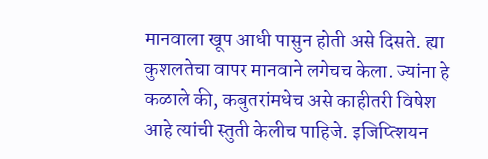मानवाला खूप आधी पासुन होती असे दिसते. ह्या कुशलतेचा वापर मानवाने लगेचच केला. ज्यांना हे कळाले की, कबुतरांमधेच असे काहीतरी विषेश आहे त्यांची स्तुती केलीच पाहिजे. इजिप्त्शियन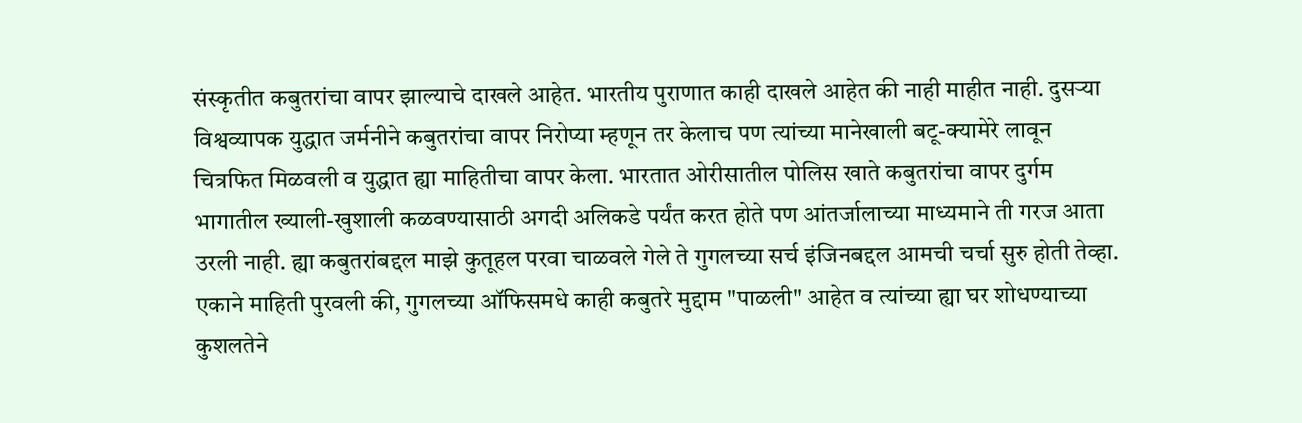संस्कृतीत कबुतरांचा वापर झाल्याचे दाखले आहेत. भारतीय पुराणात काही दाखले आहेत की नाही माहीत नाही. दुसऱ्या विश्वव्यापक युद्धात जर्मनीने कबुतरांचा वापर निरोप्या म्हणून तर केलाच पण त्यांच्या मानेखाली बटू-क्यामेरे लावून चित्रफित मिळवली व युद्धात ह्या माहितीचा वापर केला. भारतात ओरीसातील पोलिस खाते कबुतरांचा वापर दुर्गम भागातील ख्याली-खुशाली कळवण्यासाठी अगदी अलिकडे पर्यंत करत होते पण आंतर्जालाच्या माध्यमाने ती गरज आता उरली नाही. ह्या कबुतरांबद्दल माझे कुतूहल परवा चाळवले गेले ते गुगलच्या सर्च इंजिनबद्दल आमची चर्चा सुरु होती तेव्हा. एकाने माहिती पुरवली की, गुगलच्या ऑफिसमधे काही कबुतरे मुद्दाम "पाळली" आहेत व त्यांच्या ह्या घर शोधण्याच्या कुशलतेने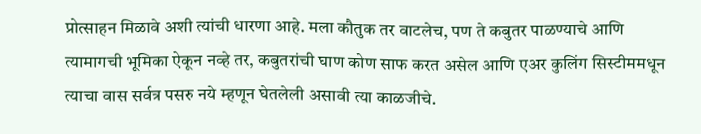प्रोत्साहन मिळावे अशी त्यांची धारणा आहे. मला कौतुक तर वाटलेच, पण ते कबुतर पाळण्याचे आणि त्यामागची भूमिका ऐकून नव्हे तर, कबुतरांची घाण कोण साफ करत असेल आणि एअर कुलिंग सिस्टीममधून त्याचा वास सर्वत्र पसरु नये म्हणून घेतलेली असावी त्या काळजीचे.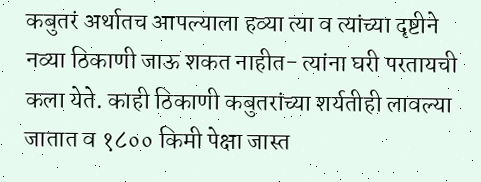कबुतरं अर्थातच आपल्याला हव्या त्या व त्यांच्या दृष्टीने नव्या ठिकाणी जाऊ शकत नाहीत- त्यांना घरी परतायची कला येते. काही ठिकाणी कबुतरांच्या शर्यतीही लावल्या जातात व १८०० किमी पेक्षा जास्त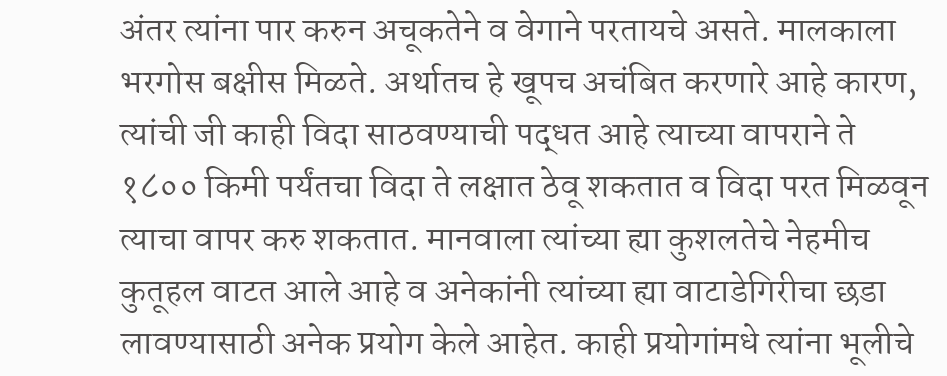अंतर त्यांना पार करुन अचूकतेने व वेगाने परतायचे असते. मालकाला भरगोस बक्षीस मिळते. अर्थातच हे खूपच अचंबित करणारे आहे कारण, त्यांची जी काही विदा साठवण्याची पद्धत आहे त्याच्या वापराने ते १८०० किमी पर्यंतचा विदा ते लक्षात ठेवू शकतात व विदा परत मिळवून त्याचा वापर करु शकतात. मानवाला त्यांच्या ह्या कुशलतेचे नेहमीच कुतूहल वाटत आले आहे व अनेकांनी त्यांच्या ह्या वाटाडेगिरीचा छडा लावण्यासाठी अनेक प्रयोग केले आहेत. काही प्रयोगांमधे त्यांना भूलीचे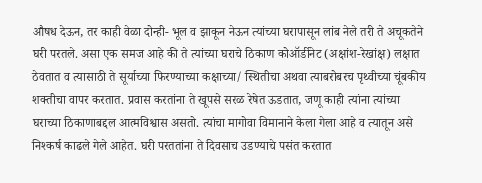औषध देऊन, तर काही वेळा दोन्ही- भूल व झाकून नेऊन त्यांच्या घरापासून लांब नेले तरी ते अचूकतेने घरी परतले. असा एक समज आहे की ते त्यांच्या घराचे ठिकाण कोऑर्डीनेट (अक्षांश-रेखांक्ष) लक्षात ठेवतात व त्यासाठी ते सूर्याच्या फिरण्याच्या कक्षाच्या/ स्थितीचा अथवा त्याबरोबरच पृथ्वीच्या चूंबकीय शक्तीचा वापर करतात. प्रवास करतांना ते खूपसे सरळ रेषेत ऊडतात, जणू काही त्यांना त्यांच्या घराच्या ठिकाणाबद्दल आत्मविश्वास असतो. त्यांचा मागोवा विमानाने केला गेला आहे व त्यातून असे निश्कर्ष काढले गेले आहेत. घरी परततांना ते दिवसाच उडण्याचे पसंत करतात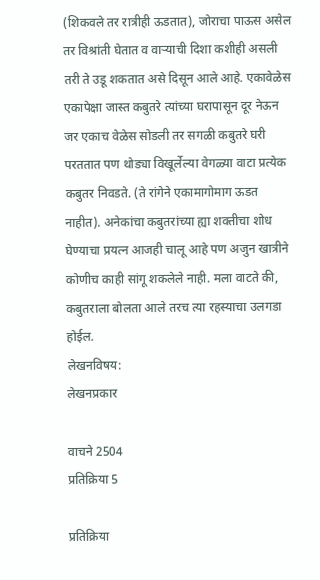(शिकवले तर रात्रीही ऊडतात), जोराचा पाऊस असेल तर विश्रांती घेतात व वाऱ्याची दिशा कशीही असली तरी ते उडू शकतात असे दिसून आले आहे. एकावेळेस एकापेक्षा जास्त कबुतरे त्यांच्या घरापासून दूर नेऊन जर एकाच वेळेस सोडली तर सगळी कबुतरे घरी परततात पण थोड्या विखूर्लेल्या वेगळ्या वाटा प्रत्येक कबुतर निवडते. (ते रांगेने एकामागोमाग ऊडत नाहीत). अनेकांचा कबुतरांच्या ह्या शक्तीचा शोध घेण्याचा प्रयत्न आजही चालू आहे पण अजुन खात्रीने कोणीच काही सांगू शकलेले नाही. मला वाटते की, कबुतराला बोलता आले तरच त्या रहस्याचा उलगडा होईल.
लेखनविषय:
लेखनप्रकार

वाचने 2504
प्रतिक्रिया 5

प्रतिक्रिया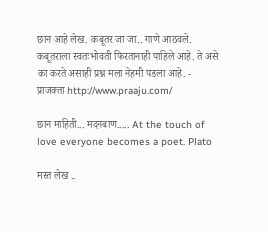छान आहे लेख. कबूतर जा जा.. गाणे आठवले. कबूतराला स्वतःभोवती फिरतानाही पाहिले आहे. ते असे का करते असाही प्रश्न मला नेहमी पडला आहे. - प्राजक्ता http://www.praaju.com/

छान माहिती... मदनबाण..... At the touch of love everyone becomes a poet. Plato

मस्त लेख ..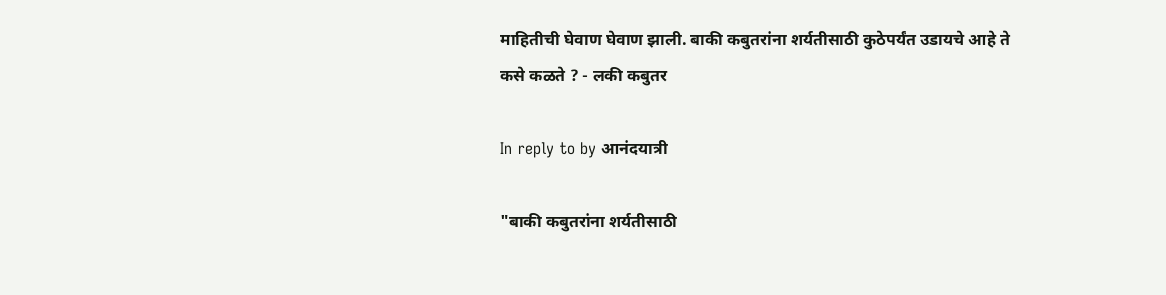माहितीची घेवाण घेवाण झाली. बाकी कबुतरांना शर्यतीसाठी कुठेपर्यंत उडायचे आहे ते कसे कळते ? - लकी कबुतर

In reply to by आनंदयात्री

"बाकी कबुतरांना शर्यतीसाठी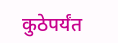कुठेपर्यंत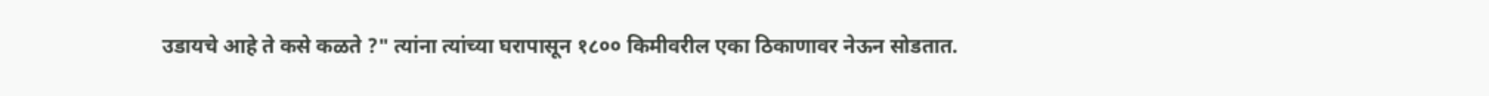उडायचे आहे ते कसे कळते ?" त्यांना त्यांच्या घरापासून १८०० किमीवरील एका ठिकाणावर नेऊन सोडतात.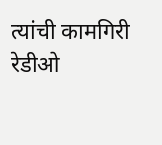त्यांची कामगिरी रेडीओ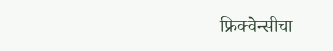फ्रिक्वेन्सीचा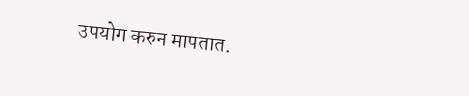उपयोग करुन मापतात.